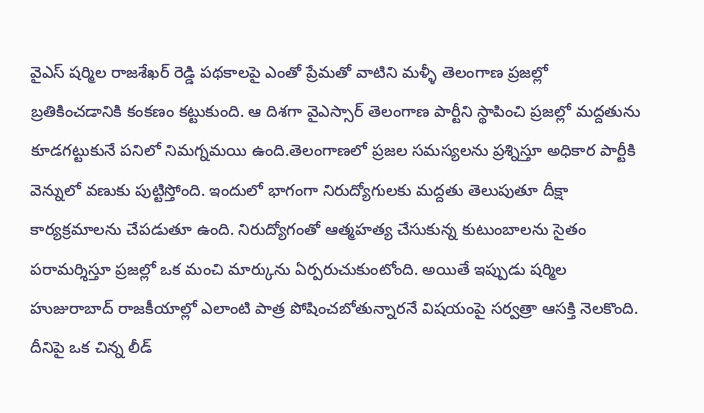వైఎస్ షర్మిల రాజశేఖర్ రెడ్డి పథకాలపై ఎంతో ప్రేమతో వాటిని మళ్ళీ తెలంగాణ ప్రజల్లో బ్రతికించడానికి కంకణం కట్టుకుంది. ఆ దిశగా వైఎస్సార్ తెలంగాణ పార్టీని స్థాపించి ప్రజల్లో మద్దతును కూడగట్టుకునే పనిలో నిమగ్నమయి ఉంది.తెలంగాణలో ప్రజల సమస్యలను ప్రశ్నిస్తూ అధికార పార్టీకి వెన్నులో వణుకు పుట్టిస్తోంది. ఇందులో భాగంగా నిరుద్యోగులకు మద్దతు తెలుపుతూ దీక్షా కార్యక్రమాలను చేపడుతూ ఉంది. నిరుద్యోగంతో ఆత్మహత్య చేసుకున్న కుటుంబాలను సైతం పరామర్శిస్తూ ప్రజల్లో ఒక మంచి మార్కును ఏర్పరుచుకుంటోంది. అయితే ఇప్పుడు షర్మిల హుజురాబాద్ రాజకీయాల్లో ఎలాంటి పాత్ర పోషించబోతున్నారనే విషయంపై సర్వత్రా ఆసక్తి నెలకొంది. దీనిపై ఒక చిన్న లీడ్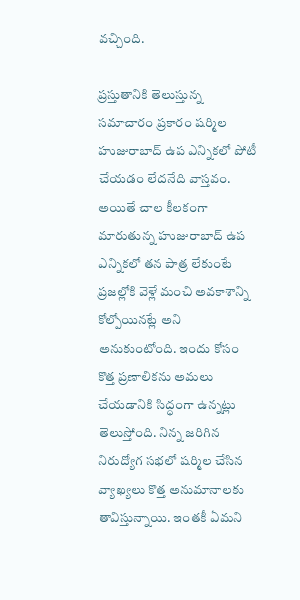వచ్చింది.

ప్రస్తుతానికి తెలుస్తున్న సమాచారం ప్రకారం షర్మిల హుజురాబాద్ ఉప ఎన్నికలో పోటీ చేయడం లేదనేది వాస్తవం. అయితే చాల కీలకంగా మారుతున్న హుజురాబాద్ ఉప ఎన్నికలో తన పాత్ర లేకుంటే ప్రజల్లోకి వెళ్లే మంచి అవకాశాన్ని కోల్పోయినట్లే అని అనుకుంటోంది. ఇందు కోసం కొత్త ప్రణాలికను అమలు చేయడానికి సిద్ధంగా ఉన్నట్లు తెలుస్తోంది. నిన్న జరిగిన నిరుద్యోగ సభలో షర్మిల చేసిన వ్యాఖ్యలు కొత్త అనుమానాలకు తావిస్తున్నాయి. ఇంతకీ ఏమని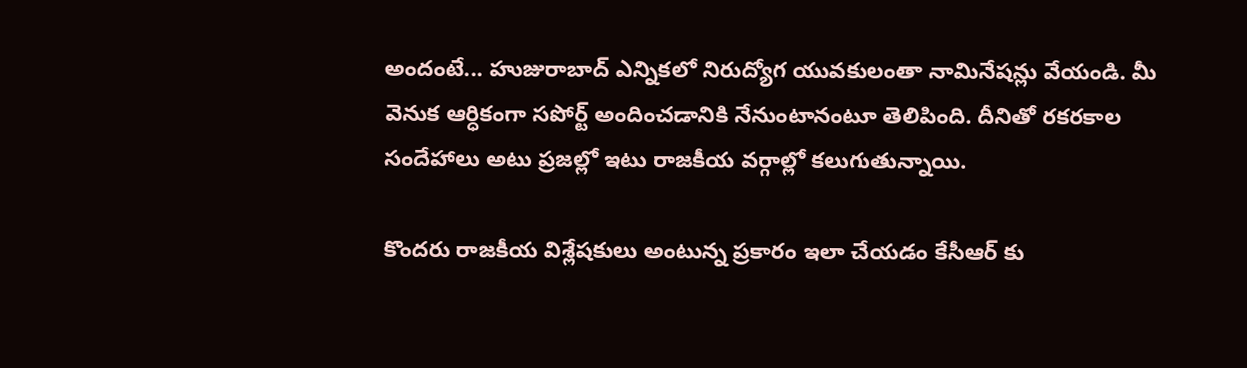అందంటే... హుజురాబాద్ ఎన్నికలో నిరుద్యోగ యువకులంతా నామినేషన్లు వేయండి. మీ వెనుక ఆర్ధికంగా సపోర్ట్ అందించడానికి నేనుంటానంటూ తెలిపింది. దీనితో రకరకాల సందేహాలు అటు ప్రజల్లో ఇటు రాజకీయ వర్గాల్లో కలుగుతున్నాయి.

కొందరు రాజకీయ విశ్లేషకులు అంటున్న ప్రకారం ఇలా చేయడం కేసీఆర్ కు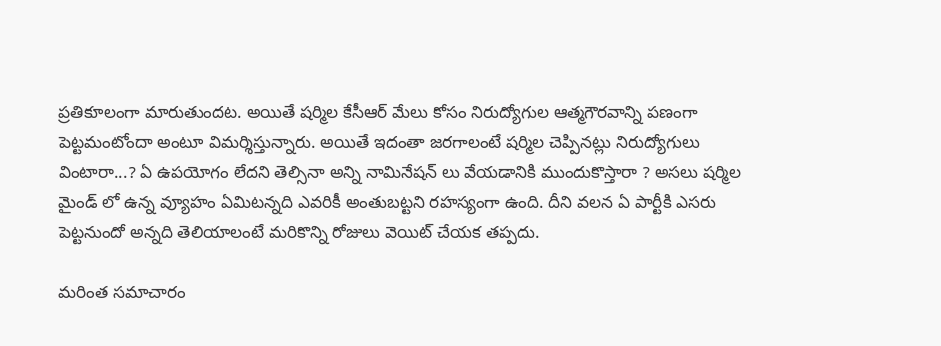ప్రతికూలంగా మారుతుందట. అయితే షర్మిల కేసీఆర్ మేలు కోసం నిరుద్యోగుల ఆత్మగౌరవాన్ని పణంగా పెట్టమంటోందా అంటూ విమర్శిస్తున్నారు. అయితే ఇదంతా జరగాలంటే షర్మిల చెప్పినట్లు నిరుద్యోగులు వింటారా...? ఏ ఉపయోగం లేదని తెల్సినా అన్ని నామినేషన్ లు వేయడానికి ముందుకొస్తారా ? అసలు షర్మిల మైండ్ లో ఉన్న వ్యూహం ఏమిటన్నది ఎవరికీ అంతుబట్టని రహస్యంగా ఉంది. దీని వలన ఏ పార్టీకి ఎసరు పెట్టనుందో అన్నది తెలియాలంటే మరికొన్ని రోజులు వెయిట్ చేయక తప్పదు.

మరింత సమాచారం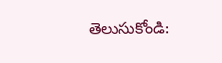తెలుసుకోండి: